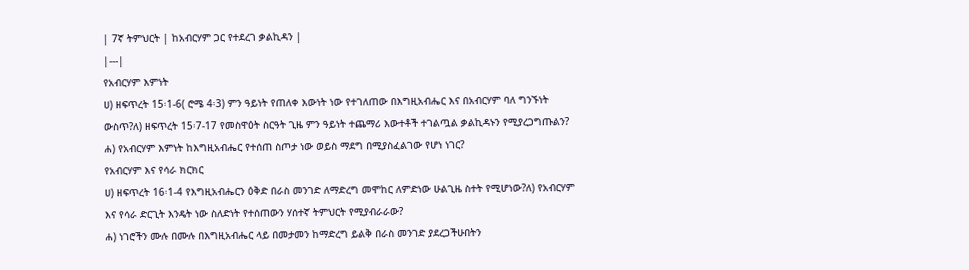| 7ኛ ትምህርት | ከአብርሃም ጋር የተደረገ ቃልኪዳን |
|---|
የአብርሃም እምነት
ሀ) ዘፍጥረት 15፡1-6( ሮሜ 4፡3) ምን ዓይነት የጠለቀ እውነት ነው የተገለጠው በእግዚአብሔር እና በአብርሃም ባለ ግንኙነት ውስጥ?ለ) ዘፍጥረት 15፡7-17 የመስዋዕት ስርዓት ጊዜ ምን ዓይነት ተጨማሪ እውተቶች ተገልጧል ቃልኪዳኑን የሚያረጋግጡልን?
ሐ) የአብርሃም እምነት ከእግዚአብሔር የተሰጠ ስጦታ ነው ወይስ ማደግ በሚያስፈልገው የሆነ ነገር?
የአብርሃም እና የሳራ ክርክር
ሀ) ዘፍጥረት 16፡1-4 የእግዚአብሔርን ዕቅድ በራስ መንገድ ለማድረግ መሞከር ለምድነው ሁልጊዜ ስተት የሚሆነው?ለ) የአብርሃም እና የሳራ ድርጊት እንዴት ነው ስለድነት የተሰጠውን ሃሰተኛ ትምህርት የሚያብራራው?
ሐ) ነገሮችን ሙሉ በሙሉ በእግዚአብሔር ላይ በመታመን ከማድረግ ይልቅ በራስ መንገድ ያደረጋችሁበትን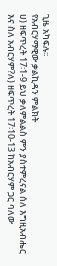ጊዜ አካፍሉ፡፡
የአብርሃማዊው ቃልኪዳን ምልክት
ሀ) ዘፍጥረት 17፡1-9 ይህ ቃለምልልስ ምን ያስተምረናል ሰለ እግዚአብሔር እና ስለ አብርሃም?ለ) ዘፍጥረት 17፡10-13 ከአብርሃም ጋር ባለው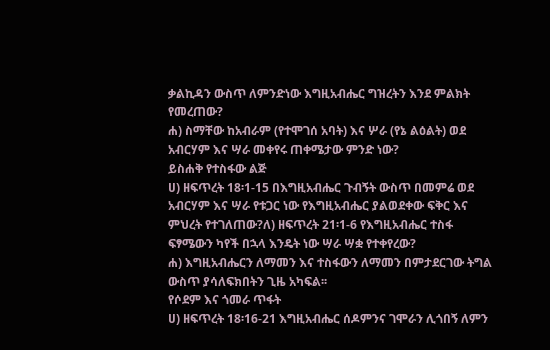ቃልኪዳን ውስጥ ለምንድነው እግዚአብሔር ግዝረትን እንደ ምልክት የመረጠው?
ሐ) ስማቸው ከአብራም (የተሞገሰ አባት) እና ሦራ (የኔ ልዕልት) ወደ አብርሃም እና ሣራ መቀየሩ ጠቀሜታው ምንድ ነው?
ይስሐቅ የተስፋው ልጅ
ሀ) ዘፍጥረት 18፡1-15 በእግዚአብሔር ጉብኝት ውስጥ በመምሬ ወደ አብርሃም እና ሣራ የቱጋር ነው የእግዚአብሔር ያልወደቀው ፍቅር እና ምህረት የተገለጠው?ለ) ዘፍጥረት 21፡1-6 የእግዚአብሔር ተስፋ ፍፃሜውን ካየች በኋላ እንዴት ነው ሣራ ሣቋ የተቀየረው?
ሐ) እግዚአብሔርን ለማመን እና ተስፋውን ለማመን በምታደርገው ትግል ውስጥ ያሳለፍክበትን ጊዜ አካፍል፡፡
የሶደም እና ጎመራ ጥፋት
ሀ) ዘፍጥረት 18፡16-21 እግዚአብሔር ሰዶምንና ገሞራን ሊጎበኝ ለምን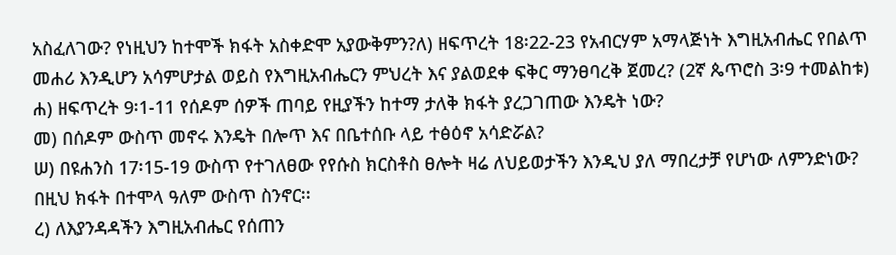አስፈለገው? የነዚህን ከተሞች ክፋት አስቀድሞ አያውቅምን?ለ) ዘፍጥረት 18፡22-23 የአብርሃም አማላጅነት እግዚአብሔር የበልጥ መሐሪ እንዲሆን አሳምሆታል ወይስ የእግዚአብሔርን ምህረት እና ያልወደቀ ፍቅር ማንፀባረቅ ጀመረ? (2ኛ ጴጥሮስ 3፡9 ተመልከቱ)
ሐ) ዘፍጥረት 9፡1-11 የሰዶም ሰዎች ጠባይ የዚያችን ከተማ ታለቅ ክፋት ያረጋገጠው እንዴት ነው?
መ) በሰዶም ውስጥ መኖሩ እንዴት በሎጥ እና በቤተሰቡ ላይ ተፅዕኖ አሳድሯል?
ሠ) በዩሐንስ 17፡15-19 ውስጥ የተገለፀው የየሱስ ክርስቶስ ፀሎት ዛሬ ለህይወታችን እንዲህ ያለ ማበረታቻ የሆነው ለምንድነው? በዚህ ክፋት በተሞላ ዓለም ውስጥ ስንኖር፡፡
ረ) ለእያንዳዳችን እግዚአብሔር የሰጠን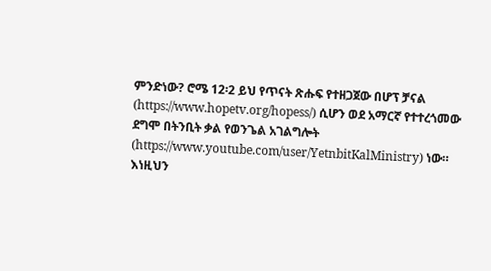ምንድነው? ሮሜ 12፡2 ይህ የጥናት ጽሑፍ የተዘጋጀው በሆፕ ቻናል (https://www.hopetv.org/hopess/) ሲሆን ወደ አማርኛ የተተረጎመው ደግሞ በትንቢት ቃል የወንጌል አገልግሎት (https://www.youtube.com/user/YetnbitKalMinistry) ነው። እነዚህን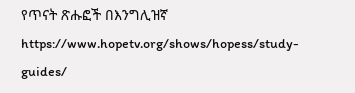የጥናት ጽሑፎች በእንግሊዝኛ https://www.hopetv.org/shows/hopess/study-guides/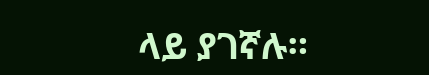ላይ ያገኛሉ።